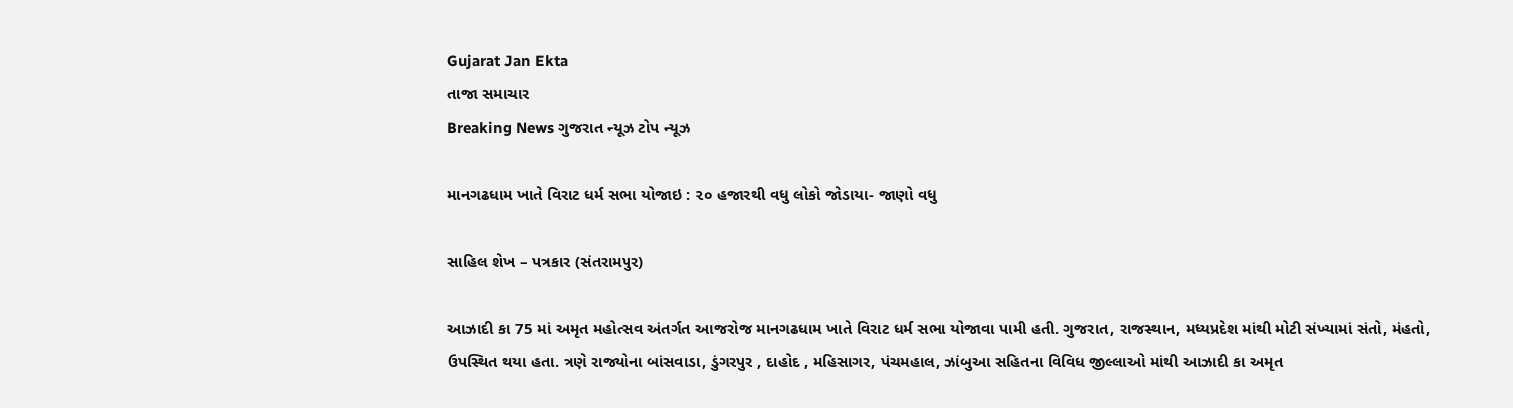Gujarat Jan Ekta
તાજા સમાચાર
Breaking News ગુજરાત ન્યૂઝ ટોપ ન્યૂઝ

માનગઢધામ ખાતે વિરાટ ધર્મ સભા યોજાઇ : ૨૦ હજારથી વધુ લોકો જોડાયા- જાણો વધુ

સાહિલ શેખ – પત્રકાર (સંતરામપુર)

આઝાદી કા 75 માં અમૃત મહોત્સવ અંતર્ગત આજરોજ માનગઢધામ ખાતે વિરાટ ધર્મ સભા યોજાવા પામી હતી. ગુજરાત, રાજસ્થાન, મધ્યપ્રદેશ માંથી મોટી સંખ્યામાં સંતો, મંહતો, ઉપસ્થિત થયા હતા. ત્રણે રાજ્યોના બાંસવાડા, ડુંગરપુર , દાહોદ , મહિસાગર, પંચમહાલ, ઝાંબુઆ સહિતના વિવિધ જીલ્લાઓ માંથી આઝાદી કા અમૃત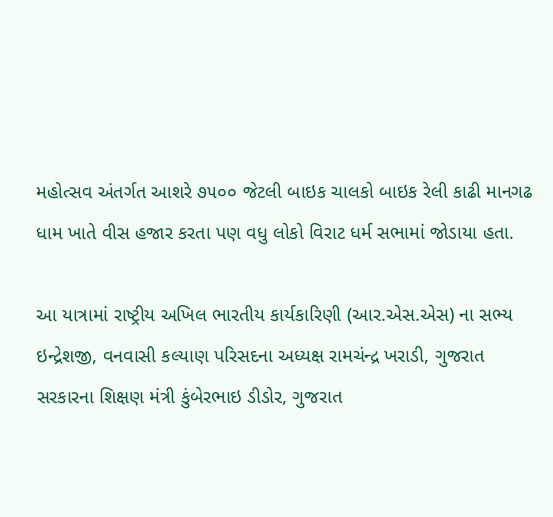મહોત્સવ અંતર્ગત આશરે ૭૫૦૦ જેટલી બાઇક ચાલકો બાઇક રેલી કાઢી માનગઢ ધામ ખાતે વીસ હજાર કરતા પણ વધુ લોકો વિરાટ ધર્મ સભામાં જોડાયા હતા.

આ યાત્રામાં રાષ્ટ્રીય અખિલ ભારતીય કાર્યકારિણી (આર.એસ.એસ) ના સભ્ય ઇન્દ્રેશજી, વનવાસી કલ્યાણ પરિસદના અધ્યક્ષ રામચંન્દ્ર ખરાડી, ગુજરાત સરકારના શિક્ષણ મંત્રી કુંબેરભાઇ ડીડોર, ગુજરાત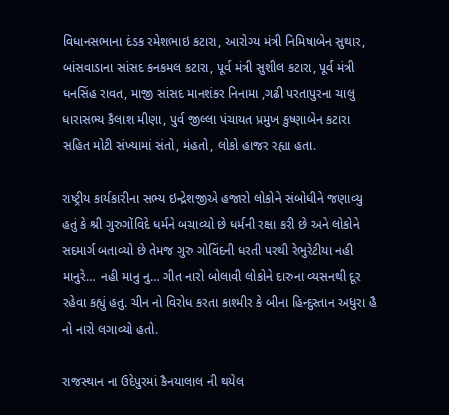વિધાનસભાના દંડક રમેશભાઇ કટારા, આરોગ્ય મંત્રી નિમિષાબેન સુથાર, બાંસવાડાના સાંસદ કનકમલ કટારા, પૂર્વ મંત્રી સુશીલ કટારા, પૂર્વ મંત્રી ધનસિંહ રાવત, માજી સાંસદ માનશંકર નિનામા ,ગઢી પરતાપુરના ચાલુ ધારાસભ્ય કૈલાશ મીણા, પુર્વ જીલ્લા પંચાયત પ્રમુખ કુષ્ણાબેન કટારા સહિત મોટી સંખ્યામાં સંતો, મંહતો, લોકો હાજર રહ્યા હતા.

રાષ્ટ્રીય કાર્યકારીના સભ્ય ઇન્દ્રેશજીએ હજારો લોકોને સંબોધીને જણાવ્યુ હતું કે શ્રી ગુરુગોંવિદે ધર્મને બચાવ્યો છે ધર્મની રક્ષા કરી છે અને લોકોને સદમાર્ગ બતાવ્યો છે તેમજ ગુરુ ગોવિંદની ધરતી પરથી રેભુરેટીયા નહી માનુરે… નહી માનુ નુ… ગીત નારો બોલાવી લોકોને દારુના વ્યસનથી દૂર રહેવા કહ્યું હતુ. ચીન નો વિરોધ કરતા કાશ્મીર કે બીના હિન્દુસ્તાન અધુરા હૈ નો નારો લગાવ્યો હતો.

રાજસ્થાન ના ઉદેપુરમાં કૈનયાલાલ ની થયેલ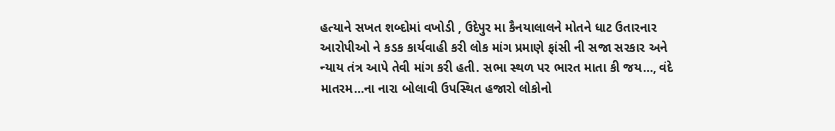હત્યાને સખત શબ્દોમાં વખોડી , ઉદેપુર મા કૈનયાલાલને મોતને ધાટ ઉતારનાર આરોપીઓ ને કડક કાર્યવાહી કરી લોક માંગ પ્રમાણે ફાંસી ની સજા સરકાર અને ન્યાય તંત્ર આપે તેવી માંગ કરી હતી. સભા સ્થળ પર ભારત માતા કી જય…, વંદે માતરમ…ના નારા બોલાવી ઉપસ્થિત હજારો લોકોનો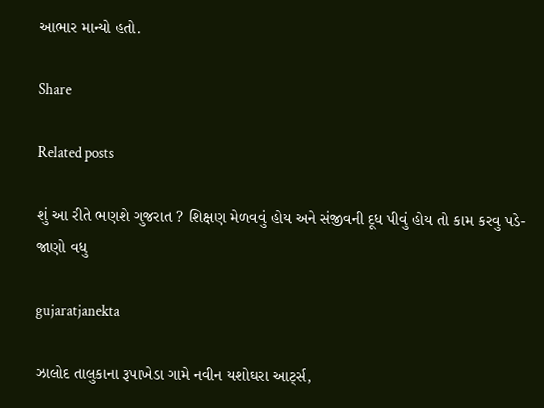આભાર માન્યો હતો.

Share

Related posts

શું આ રીતે ભણશે ગુજરાત ? શિક્ષણ મેળવવું હોય અને સંજીવની દૂધ પીવું હોય તો કામ કરવુ પડે- જાણો વધુ

gujaratjanekta

ઝાલોદ તાલુકાના રૂપાખેડા ગામે નવીન યશોઘરા આર્ટ્સ,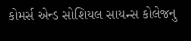કોમર્સ એન્ડ સોશિયલ સાયન્સ કોલેજનુ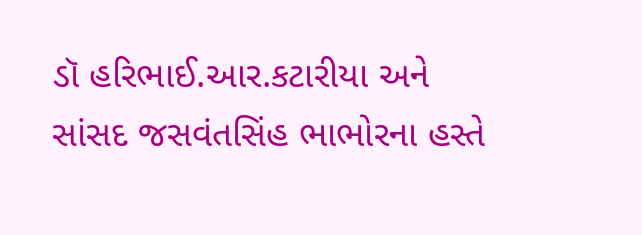ડૉ હરિભાઈ.આર.કટારીયા અને સાંસદ જસવંતસિંહ ભાભોરના હસ્તે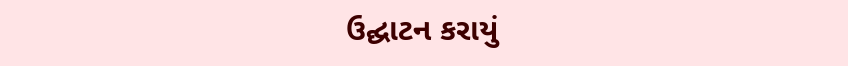ઉદ્ઘાટન કરાયું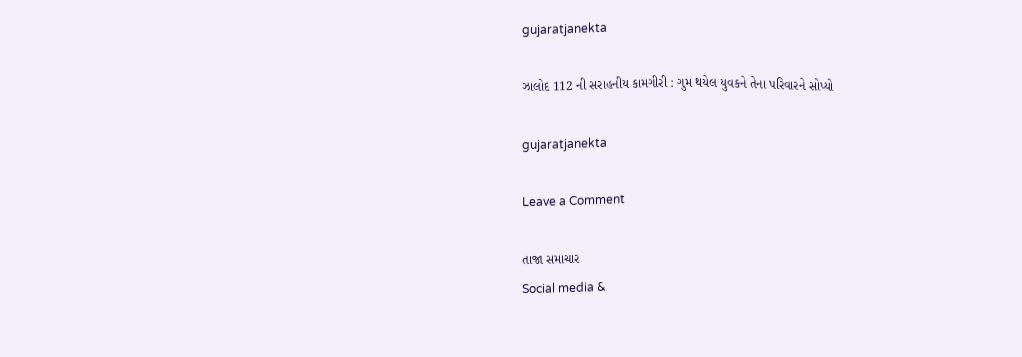gujaratjanekta

ઝાલોદ 112 ની સરાહનીય કામગીરી : ગુમ થયેલ યુવકને તેના પરિવારને સોપ્યો

gujaratjanekta

Leave a Comment

તાજા સમાચાર
Social media &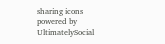sharing icons powered by UltimatelySocial